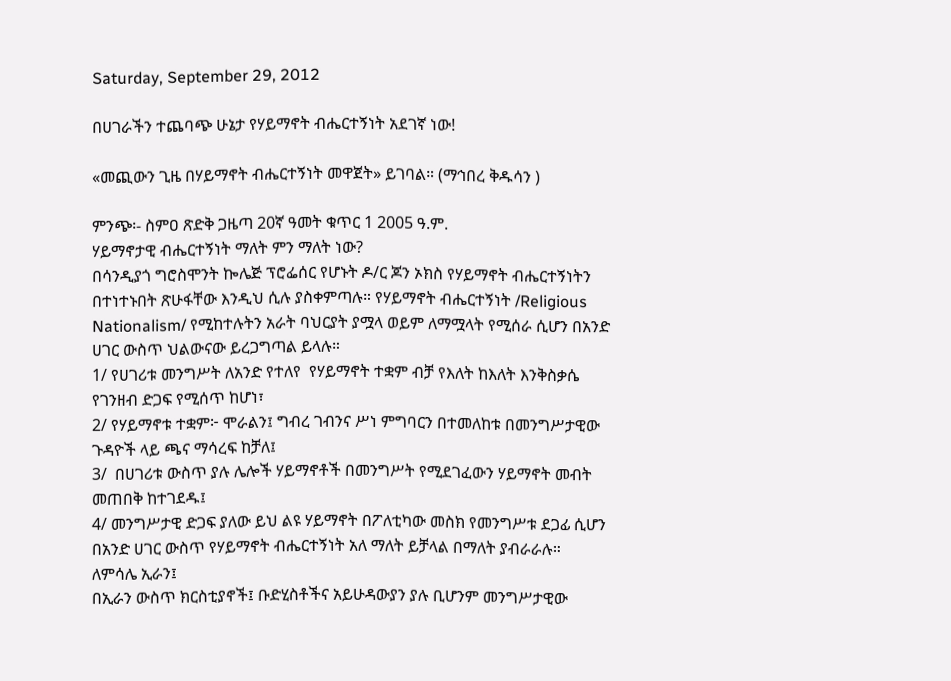Saturday, September 29, 2012

በሀገራችን ተጨባጭ ሁኔታ የሃይማኖት ብሔርተኝነት አደገኛ ነው!

«መጪውን ጊዜ በሃይማኖት ብሔርተኝነት መዋጀት» ይገባል። (ማኅበረ ቅዱሳን )

ምንጭ፡- ስምዐ ጽድቅ ጋዜጣ 20ኛ ዓመት ቁጥር 1 2005 ዓ.ም.
ሃይማኖታዊ ብሔርተኝነት ማለት ምን ማለት ነው?
በሳንዲያጎ ግሮስሞንት ኰሌጅ ፕሮፌሰር የሆኑት ዶ/ር ጆን ኦክስ የሃይማኖት ብሔርተኝነትን በተነተኑበት ጽሁፋቸው እንዲህ ሲሉ ያስቀምጣሉ። የሃይማኖት ብሔርተኝነት /Religious Nationalism/ የሚከተሉትን አራት ባህርያት ያሟላ ወይም ለማሟላት የሚሰራ ሲሆን በአንድ ሀገር ውስጥ ህልውናው ይረጋግጣል ይላሉ።
1/ የሀገሪቱ መንግሥት ለአንድ የተለየ  የሃይማኖት ተቋም ብቻ የእለት ከእለት እንቅስቃሴ የገንዘብ ድጋፍ የሚሰጥ ከሆነ፣
2/ የሃይማኖቱ ተቋም፦ ሞራልን፤ ግብረ ገብንና ሥነ ምግባርን በተመለከቱ በመንግሥታዊው ጉዳዮች ላይ ጫና ማሳረፍ ከቻለ፤
3/  በሀገሪቱ ውስጥ ያሉ ሌሎች ሃይማኖቶች በመንግሥት የሚደገፈውን ሃይማኖት መብት መጠበቅ ከተገደዱ፤
4/ መንግሥታዊ ድጋፍ ያለው ይህ ልዩ ሃይማኖት በፖለቲካው መስክ የመንግሥቱ ደጋፊ ሲሆን  በአንድ ሀገር ውስጥ የሃይማኖት ብሔርተኝነት አለ ማለት ይቻላል በማለት ያብራራሉ።
ለምሳሌ ኢራን፤
በኢራን ውስጥ ክርስቲያኖች፤ ቡድሂስቶችና አይሁዳውያን ያሉ ቢሆንም መንግሥታዊው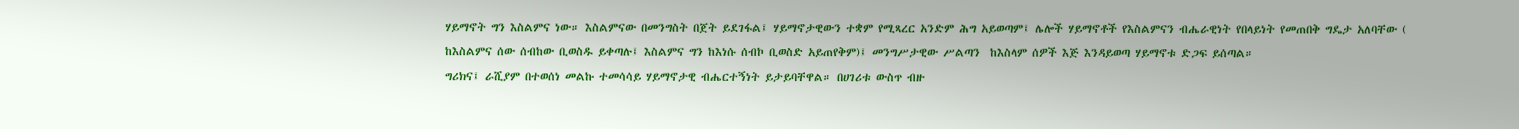ሃይማኖት ግን እስልምና ነው። እስልምናው በመንግስት በጀት ይደገፋል፤ ሃይማኖታዊውን ተቋም የሚጻረር አንድም ሕግ አይወጣም፤ ሌሎች ሃይማኖቶች የእስልምናን ብሔራዊነት የበላይነት የመጠበቅ ግዴታ አለባቸው ( ከእስልምና ሰው ሰብከው ቢወስዱ ይቀጣሉ፤ እስልምና ግን ከእነሱ ሰብኮ ቢወስድ አይጠየቅም)፤ መንግሥታዊው ሥልጣን  ከእስላም ሰዎች እጅ እንዳይወጣ ሃይማኖቱ ድጋፍ ይሰጣል።
ግሪክና፤ ራሺያም በተወሰነ መልኩ ተመሳሳይ ሃይማኖታዊ ብሔርተኝነት ይታይባቸዋል። በሀገሪቱ ውስጥ ብዙ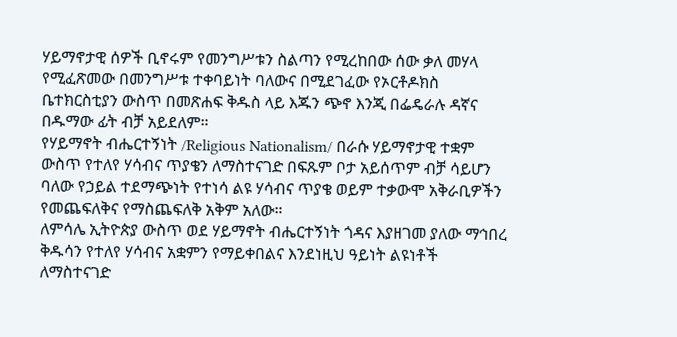ሃይማኖታዊ ሰዎች ቢኖሩም የመንግሥቱን ስልጣን የሚረከበው ሰው ቃለ መሃላ የሚፈጽመው በመንግሥቱ ተቀባይነት ባለውና በሚደገፈው የኦርቶዶክስ ቤተክርስቲያን ውስጥ በመጽሐፍ ቅዱስ ላይ እጁን ጭኖ እንጂ በፌዴራሉ ዳኛና በዱማው ፊት ብቻ አይደለም።
የሃይማኖት ብሔርተኝነት /Religious Nationalism/ በራሱ ሃይማኖታዊ ተቋም ውስጥ የተለየ ሃሳብና ጥያቄን ለማስተናገድ በፍጹም ቦታ አይሰጥም ብቻ ሳይሆን ባለው የኃይል ተደማጭነት የተነሳ ልዩ ሃሳብና ጥያቄ ወይም ተቃውሞ አቅራቢዎችን የመጨፍለቅና የማስጨፍለቅ አቅም አለው።
ለምሳሌ ኢትዮጵያ ውስጥ ወደ ሃይማኖት ብሔርተኝነት ጎዳና እያዘገመ ያለው ማኅበረ ቅዱሳን የተለየ ሃሳብና አቋምን የማይቀበልና እንደነዚህ ዓይነት ልዩነቶች ለማስተናገድ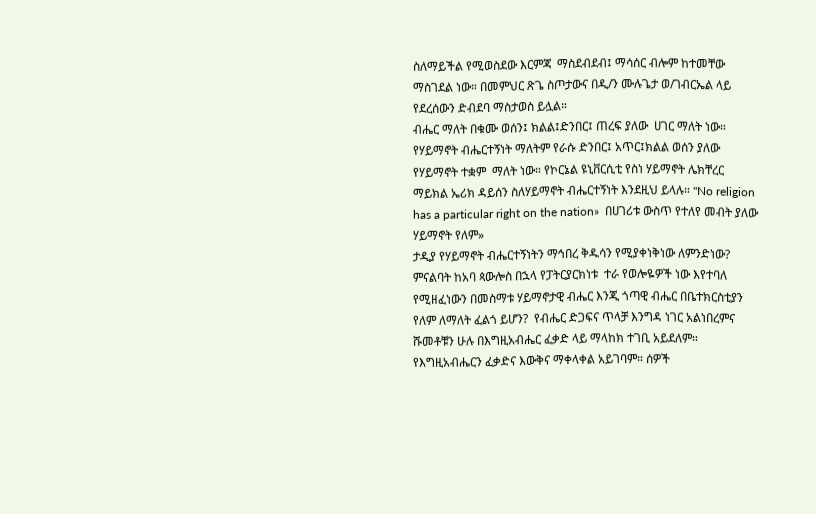ስለማይችል የሚወስደው እርምጃ  ማስደብደብ፤ ማሳሰር ብሎም ከተመቸው ማስገደል ነው። በመምህር ጽጌ ስጦታውና በዲ/ን ሙሉጌታ ወ/ገብርኤል ላይ የደረሰውን ድብደባ ማስታወስ ይሏል።
ብሔር ማለት በቁሙ ወሰን፤ ክልል፤ድንበር፤ ጠረፍ ያለው  ሀገር ማለት ነው። የሃይማኖት ብሔርተኝነት ማለትም የራሱ ድንበር፤ አጥር፤ክልል ወሰን ያለው የሃይማኖት ተቋም  ማለት ነው። የኮርኔል ዩኒቨርሲቲ የስነ ሃይማኖት ሌክቸረር ማይክል ኤሪክ ዳይሰን ስለሃይማኖት ብሔርተኝነት እንደዚህ ይላሉ። "No religion has a particular right on the nation»  በሀገሪቱ ውስጥ የተለየ መብት ያለው ሃይማኖት የለም»
ታዲያ የሃይማኖት ብሔርተኝነትን ማኅበረ ቅዱሳን የሚያቀነቅነው ለምንድነው? ምናልባት ከአባ ጳውሎስ በኋላ የፓትርያርክነቱ  ተራ የወሎዬዎች ነው እየተባለ የሚዘፈነውን በመስማቱ ሃይማኖታዊ ብሔር እንጂ ጎጣዊ ብሔር በቤተክርስቲያን የለም ለማለት ፈልጎ ይሆን?  የብሔር ድጋፍና ጥላቻ እንግዳ ነገር አልነበረምና ሹመቶቹን ሁሉ በእግዚአብሔር ፈቃድ ላይ ማላከክ ተገቢ አይደለም። የእግዚአብሔርን ፈቃድና እውቅና ማቀላቀል አይገባም። ሰዎች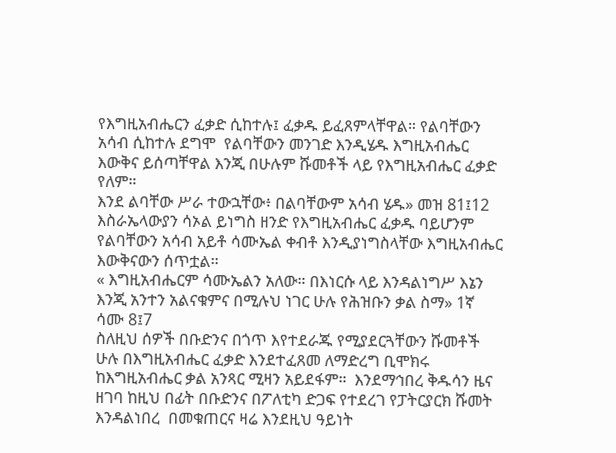የእግዚአብሔርን ፈቃድ ሲከተሉ፤ ፈቃዱ ይፈጸምላቸዋል። የልባቸውን አሳብ ሲከተሉ ደግሞ  የልባቸውን መንገድ እንዲሄዱ እግዚአብሔር እውቅና ይሰጣቸዋል እንጂ በሁሉም ሹመቶች ላይ የእግዚአብሔር ፈቃድ የለም።
እንደ ልባቸው ሥራ ተውኋቸው፥ በልባቸውም አሳብ ሄዱ» መዝ 81፤12
እስራኤላውያን ሳኦል ይነግስ ዘንድ የእግዚአብሔር ፈቃዱ ባይሆንም የልባቸውን አሳብ አይቶ ሳሙኤል ቀብቶ እንዲያነግስላቸው እግዚአብሔር እውቅናውን ሰጥቷል።
« እግዚአብሔርም ሳሙኤልን አለው። በእነርሱ ላይ እንዳልነግሥ እኔን እንጂ አንተን አልናቁምና በሚሉህ ነገር ሁሉ የሕዝቡን ቃል ስማ» 1ኛ ሳሙ 8፤7
ስለዚህ ሰዎች በቡድንና በጎጥ እየተደራጁ የሚያደርጓቸውን ሹመቶች ሁሉ በእግዚአብሔር ፈቃድ እንደተፈጸመ ለማድረግ ቢሞክሩ ከእግዚአብሔር ቃል አንጻር ሚዛን አይደፋም።  እንደማኅበረ ቅዱሳን ዜና ዘገባ ከዚህ በፊት በቡድንና በፖለቲካ ድጋፍ የተደረገ የፓትርያርክ ሹመት እንዳልነበረ  በመቁጠርና ዛሬ እንደዚህ ዓይነት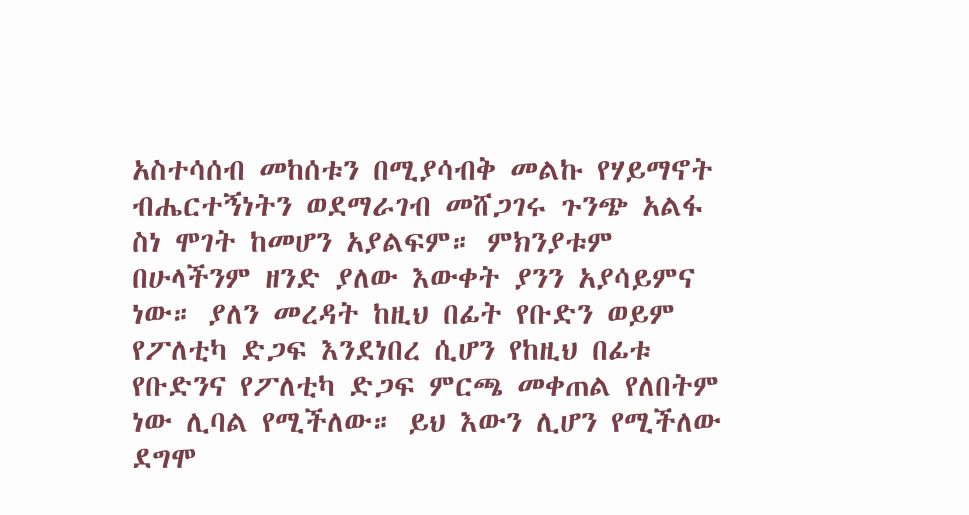አስተሳሰብ መከሰቱን በሚያሳብቅ መልኩ የሃይማኖት ብሔርተኝነትን ወደማራገብ መሸጋገሩ ጉንጭ አልፋ ስነ ሞገት ከመሆን አያልፍም። ምክንያቱም በሁላችንም ዘንድ ያለው እውቀት ያንን አያሳይምና ነው። ያለን መረዳት ከዚህ በፊት የቡድን ወይም የፖለቲካ ድጋፍ እንደነበረ ሲሆን የከዚህ በፊቱ የቡድንና የፖለቲካ ድጋፍ ምርጫ መቀጠል የለበትም ነው ሊባል የሚችለው። ይህ እውን ሊሆን የሚችለው ደግሞ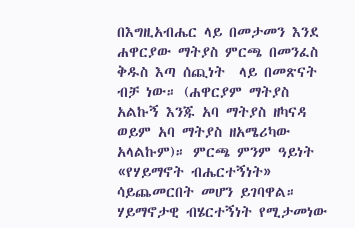በእግዚአብሔር ላይ በመታመን እንደ ሐዋርያው ማትያስ ምርጫ በመንፈስ ቅዱስ እጣ ሰጪነት  ላይ በመጽናት ብቻ ነው። (ሐዋርያም ማትያስ አልኩኝ እንጁ አባ ማትያስ ዘካናዳ ወይም አባ ማትያስ ዘአሜሪካው አላልኩም)። ምርጫ ምንም ዓይነት «የሃይማኖት ብሔርተኝነት» ሳይጨመርበት መሆን ይገባዋል። ሃይማኖታዊ ብሄርተኝነት የሚታመነው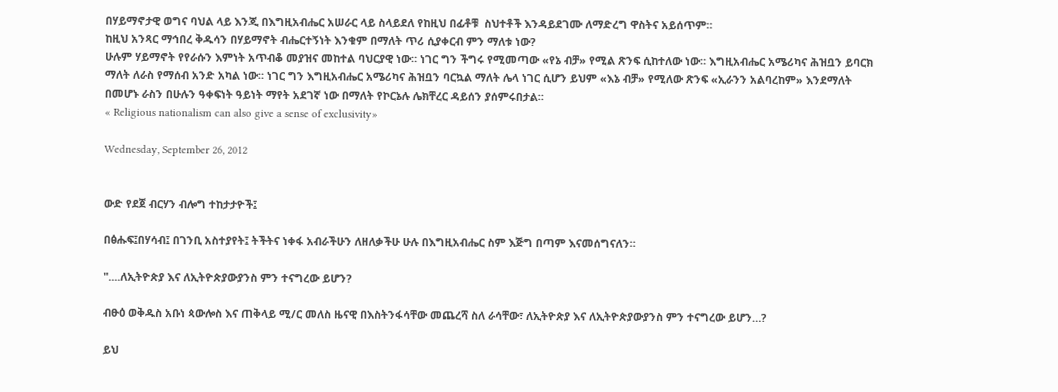በሃይማኖታዊ ወግና ባህል ላይ እንጂ በእግዚአብሔር አሠራር ላይ ስላይደለ የከዚህ በፊቶቹ  ስህተቶች እንዳይደገሙ ለማድረግ ዋስትና አይሰጥም።
ከዚህ አንጻር ማኅበረ ቅዱሳን በሃይማኖት ብሔርተኝነት እንቁም በማለት ጥሪ ሲያቀርብ ምን ማለቱ ነው?
ሁሉም ሃይማኖት የየራሱን እምነት አጥብቆ መያዝና መከተል ባህርያዊ ነው። ነገር ግን ችግሩ የሚመጣው «የኔ ብቻ» የሚል ጽንፍ ሲከተለው ነው። እግዚአብሔር አሜሪካና ሕዝቧን ይባርክ ማለት ለራስ የማሰብ አንድ አካል ነው። ነገር ግን እግዚአብሔር አሜሪካና ሕዝቧን ባርኳል ማለት ሌላ ነገር ሲሆን ይህም «እኔ ብቻ» የሚለው ጽንፍ «ኢራንን አልባረከም» እንደማለት በመሆኑ ራስን በሁሉን ዓቀፍነት ዓይነት ማየት አደገኛ ነው በማለት የኮርኔሉ ሌክቸረር ዳይሰን ያሰምሩበታል።
« Religious nationalism can also give a sense of exclusivity»

Wednesday, September 26, 2012


ውድ የደጀ ብርሃን ብሎግ ተከታታዮች፤

በፅሑፍ፤በሃሳብ፤ በገንቢ አስተያየት፤ ትችትና ነቀፋ አብራችሁን ለዘለቃችሁ ሁሉ በእግዚአብሔር ስም እጅግ በጣም እናመሰግናለን።

"....ለኢትዮጵያ እና ለኢትዮጵያውያንስ ምን ተናግረው ይሆን?

ብፁዕ ወቅዱስ አቡነ ጳውሎስ እና ጠቅላይ ሚ/ር መለስ ዜናዊ በእስትንፋሳቸው መጨረሻ ስለ ራሳቸው፣ ለኢትዮጵያ እና ለኢትዮጵያውያንስ ምን ተናግረው ይሆን…?

ይህ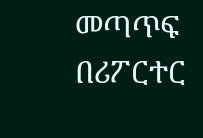መጣጥፍ በሪፖርተር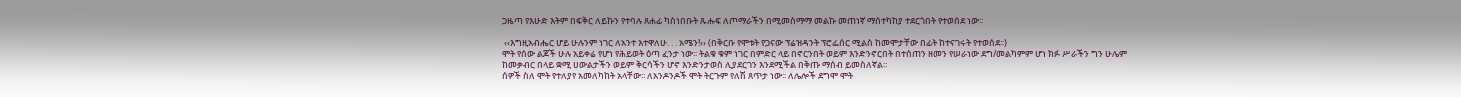ጋዜጣ የእሁድ እትም በፍቅር ለይኩን የተባሉ ጸሐፊ ካስነበቡት ጹሑፍ ለጦማራችን በሚመስማማ መልኩ መጠነኛ ማሰተካከያ ተደርጎበት የተወሰደ ነው፡፡

 ‹‹እግዚአብሔር ሆይ ሁሉንም ነገር ለአንተ እተዋለሁ. . . አሜን!›› (በቅርቡ የሞቱት የጋናው ፕሬዝዳንት ፕሮፌሰር ሚልስ ከመሞታቸው በፊት ከተናገሩት የተወሰደ፡፡)
ሞት የሰው ልጆች ሁሉ አይቀሬ የሆነ የሕይወት ዕጣ ፈንታ ነው፡፡ ትልቁ ቁም ነገር በምድር ላይ በኖርንበት ወይም እንድንኖርበት በተሰጠን ዘመን የሠራነው ደግ/መልካምም ሆነ ክፉ ሥራችን ግን ሁሌም ከመቃብር በላይ ቋሚ ሀውልታችን ወይም ቅርሳችን ሆኖ እንድንታወስ ሊያደርገን እንደሚችል በቅጡ ማሰብ ይመስለኛል፡፡
ሰዎች ስለ ሞት የተለያየ አመለካከት አላቸው፡፡ ለአንዶንዶች ሞት ትርጉም የለሽ ጸጥታ ነው፡፡ ለሌሎች ደግሞ ሞት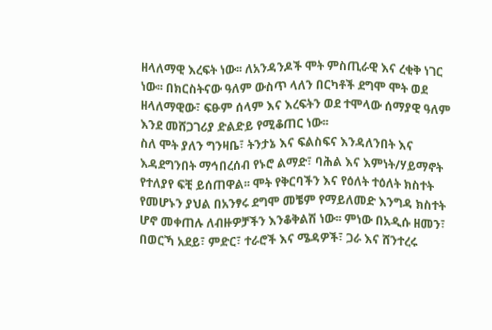ዘላለማዊ እረፍት ነው፡፡ ለአንዳንዶች ሞት ምስጢራዊ እና ረቂቅ ነገር ነው፡፡ በክርስትናው ዓለም ውስጥ ላለን በርካቶች ደግሞ ሞት ወደ ዘላለማዊው፣ ፍፁም ሰላም እና እረፍትን ወደ ተሞላው ሰማያዊ ዓለም እንደ መሸጋገሪያ ድልድይ የሚቆጠር ነው፡፡
ስለ ሞት ያለን ግንዛቤ፣ ትንታኔ እና ፍልስፍና እንዳለንበት እና እዳደግንበት ማኅበረሰብ የኑሮ ልማድ፣ ባሕል እና እምነት/ሃይማኖት የተለያየ ፍቺ ይሰጠዋል፡፡ ሞት የቅርባችን እና የዕለት ተዕለት ክስተት የመሆኑን ያህል በአንፃሩ ደግሞ መቼም የማይለመድ እንግዳ ክስተት ሆኖ መቀጠሉ ለብዙዎቻችን እንቆቅልሽ ነው፡፡ ምነው በአዲሱ ዘመን፣ በወርኻ አደይ፣ ምድር፣ ተራሮች እና ሜዳዎች፣ ጋራ እና ሸንተረሩ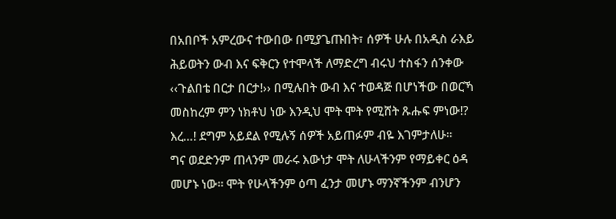በአበቦች አምረውና ተውበው በሚያጌጡበት፣ ሰዎች ሁሉ በአዲስ ራእይ ሕይወትን ውብ እና ፍቅርን የተሞላች ለማድረግ ብሩህ ተስፋን ሰንቀው ‹‹ጉልበቴ በርታ በርታ!›› በሚሉበት ውብ እና ተወዳጅ በሆነችው በወርኻ መስከረም ምን ነክቶህ ነው እንዲህ ሞት ሞት የሚሸት ጹሑፍ ምነው!? እረ…! ደግም አይደል የሚሉኝ ሰዎች አይጠፉም ብዬ እገምታለሁ፡፡
ግና ወደድንም ጠላንም መራሩ እውነታ ሞት ለሁላችንም የማይቀር ዕዳ መሆኑ ነው፡፡ ሞት የሁላችንም ዕጣ ፈንታ መሆኑ ማንኛችንም ብንሆን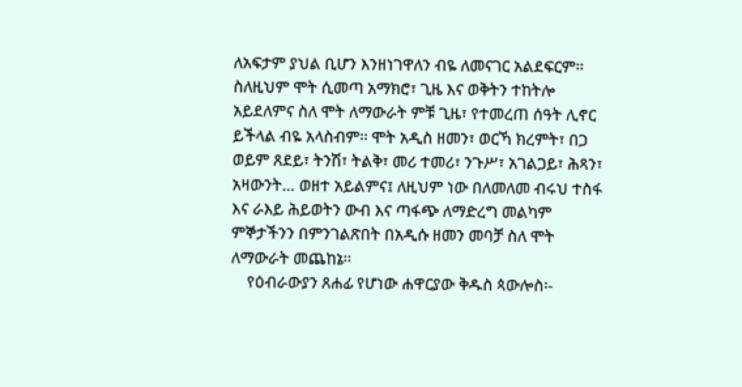ለአፍታም ያህል ቢሆን እንዘነገዋለን ብዬ ለመናገር አልደፍርም፡፡ ስለዚህም ሞት ሲመጣ አማክሮ፣ ጊዜ እና ወቅትን ተከትሎ አይደለምና ስለ ሞት ለማውራት ምቹ ጊዜ፣ የተመረጠ ሰዓት ሊኖር ይችላል ብዬ አላስብም፡፡ ሞት አዲስ ዘመን፣ ወርኻ ክረምት፣ በጋ ወይም ጸደይ፣ ትንሽ፣ ትልቅ፣ መሪ ተመሪ፣ ንጉሥ፣ አገልጋይ፣ ሕጻን፣ አዛውንት… ወዘተ አይልምና፤ ለዚህም ነው በለመለመ ብሩህ ተስፋ እና ራእይ ሕይወትን ውብ እና ጣፋጭ ለማድረግ መልካም ምኞታችንን በምንገልጽበት በአዲሱ ዘመን መባቻ ስለ ሞት ለማውራት መጨከኔ፡፡
    የዕብራውያን ጸሐፊ የሆነው ሐዋርያው ቅዱስ ጳውሎስ፡-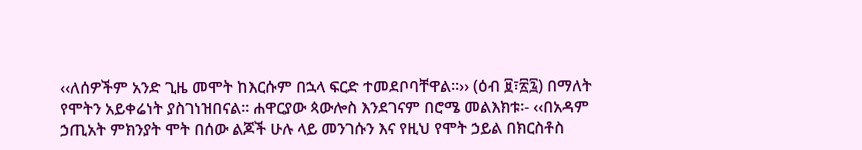‹‹ለሰዎችም አንድ ጊዜ መሞት ከእርሱም በኋላ ፍርድ ተመደቦባቸዋል፡፡›› (ዕብ ፱፣፳፯) በማለት የሞትን አይቀሬነት ያስገነዝበናል፡፡ ሐዋርያው ጳውሎስ እንደገናም በሮሜ መልእክቱ፡- ‹‹በአዳም ኃጢአት ምክንያት ሞት በሰው ልጆች ሁሉ ላይ መንገሱን እና የዚህ የሞት ኃይል በክርስቶስ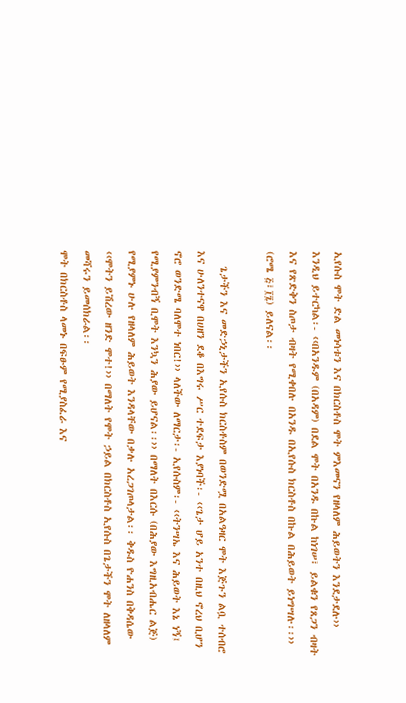ኢየሱስ ሞት ድል መነሳቱን እና በክርስቶስ ሞት ምእመናን የዘላለም ሕይወትን እንደታደሉ›› እንዲህ ይተርካል፡- ‹‹በአንዱም (በአዳም) በደል ሞት በአንዱ በኩል ከነገሠ፣ ይልቁን የጸጋን ብዛት እና የጽድቅን ስጦታ ብዛት የሚቀበሉ በአንዱ በኢየሱስ ክርስቶስ በኩል በሕይወት ይነግሣሉ፡፡›› (ሮሜ ፭፣፲፯) ይለናል፡፡

   ጌታችን እና መድኃኒታችን ኢየሱስ ክርስቶስም በወንድሟ በአልዓዛር ሞት እጅጉን ልቧ ተሰብሮ እና ሁለንተናዋ በሀዘን ደቆ በእግሩ ሥር ተደፍታ እያነባች፡- ‹‹ጌታ ሆይ አንተ በዚህ ኖረህ ቢሆን ኖሮ ወንድሜ ባለሞተ ነበር!›› ላለችው ለማርታ፡- ኢየሱስም፡- ‹‹ትንሣኤ እና ሕይወት እኔ ነኝ፤ የሚያምንብኝ ቢሞት እንኳን ሕያው ይሆናል፡፡›› በማለት በእርሱ (በሕያው እግዚአብሔር ልጅ) የሚያምኑ ሁሉ የዘላለም ሕይወት እንዳላቸው በቃሉ አረጋገጦላታል፡፡ ቅዱስ ዮሐንስ በቅዳሴው ‹‹ሞትን ይሽረው ዘንድ ሞተ!›› በማለት የሞት ኃይል በክርስቶስ ኢየሱስ በጌታችን ሞት ለዘላለም መሻሩን ይመሰክራል፡፡
ሞት በክርስቶስ ላመኑ በፍፁም የሚያስፈራ እና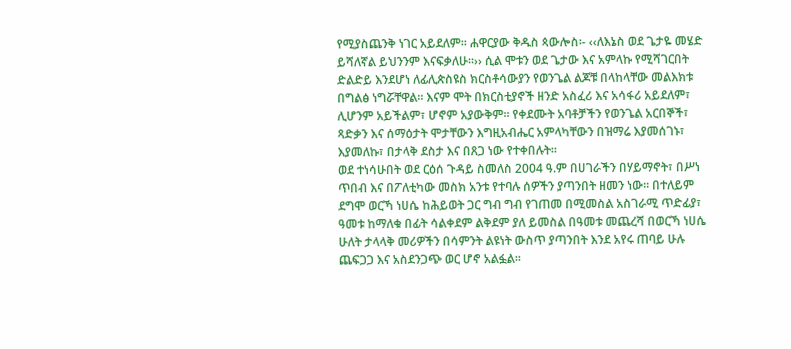የሚያስጨንቅ ነገር አይደለም፡፡ ሐዋርያው ቅዱስ ጳውሎስ፡- ‹‹ለእኔስ ወደ ጌታዬ መሄድ ይሻለኛል ይህንንም እናፍቃለሁ፡፡›› ሲል ሞቱን ወደ ጌታው እና አምላኩ የሚሻገርበት ድልድይ እንደሆነ ለፊሊጵስዩስ ክርስቶሳውያን የወንጌል ልጆቹ በላከላቸው መልእክቱ በግልፅ ነግሯቸዋል፡፡ እናም ሞት በክርስቲያኖች ዘንድ አስፈሪ እና አሳፋሪ አይደለም፣ ሊሆንም አይችልም፣ ሆኖም አያውቅም፡፡ የቀደሙት አባቶቻችን የወንጌል አርበኞች፣ ጻድቃን እና ሰማዕታት ሞታቸውን እግዚአብሔር አምላካቸውን በዝማሬ እያመሰገኑ፣ እያመለኩ፣ በታላቅ ደስታ እና በጸጋ ነው የተቀበሉት፡፡
ወደ ተነሳሁበት ወደ ርዕሰ ጉዳይ ስመለስ 2004 ዓ.ም በሀገራችን በሃይማኖት፣ በሥነ ጥበብ እና በፖለቲካው መስክ አንቱ የተባሉ ሰዎችን ያጣንበት ዘመን ነው፡፡ በተለይም ደግሞ ወርኻ ነሀሴ ከሕይወት ጋር ግብ ግብ የገጠመ በሚመስል አስገራሚ ጥድፊያ፣ ዓመቱ ከማለቁ በፊት ሳልቀደም ልቅደም ያለ ይመስል በዓመቱ መጨረሻ በወርኻ ነሀሴ ሁለት ታላላቅ መሪዎችን በሳምንት ልዩነት ውስጥ ያጣንበት እንደ አየሩ ጠባይ ሁሉ ጨፍጋጋ እና አስደንጋጭ ወር ሆኖ አልፏል፡፡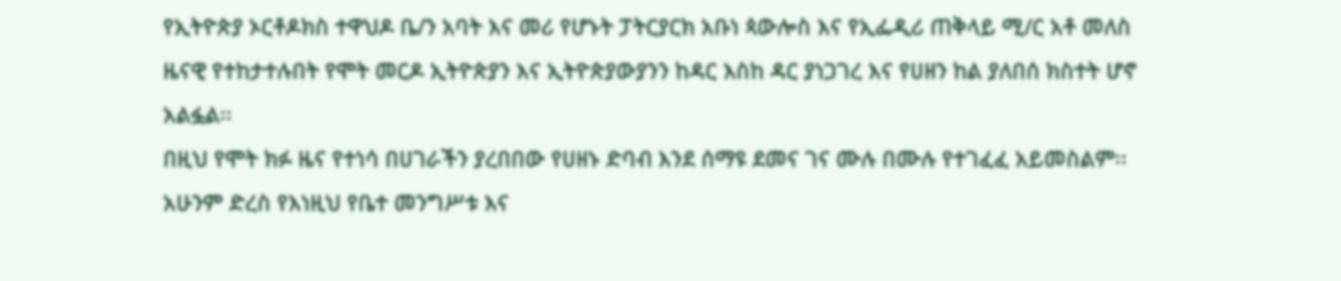የኢትዮጵያ ኦርቶዶክስ ተዋህዶ ቤ/ን አባት እና መሪ የሆኑት ፓትርያርክ አቡነ ጳውሎስ እና የኢፌዲሪ ጠቅላይ ሚ/ር አቶ መለስ ዜናዊ የተከታተሉበት የሞት መርዶ ኢትዮጵያን እና ኢትዮጵያውያንን ከዳር እስከ ዳር ያነጋገረ እና የሀዘን ከል ያለበሰ ክስተት ሆኖ አልፏል፡፡
በዚህ የሞት ክፉ ዜና የተነሳ በሀገራችን ያረበበው የሀዘኑ ድባብ እንደ ሰማዩ ደመና ገና ሙሉ በሙሉ የተገፈፈ አይመስልም፡፡ አሁንም ድረስ የእነዚህ የቤተ መንግሥቱ እና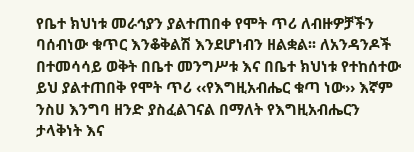የቤተ ክህነቱ መራኅያን ያልተጠበቀ የሞት ጥሪ ለብዙዎቻችን ባሰብነው ቁጥር እንቆቅልሽ እንደሆነብን ዘልቋል፡፡ ለአንዳንዶች በተመሳሳይ ወቅት በቤተ መንግሥቱ እና በቤተ ክህነቱ የተከሰተው ይህ ያልተጠበቅ የሞት ጥሪ ‹‹የእግዚአብሔር ቁጣ ነው›› እኛም ንስሀ እንግባ ዘንድ ያስፈልገናል በማለት የእግዚአብሔርን ታላቅነት እና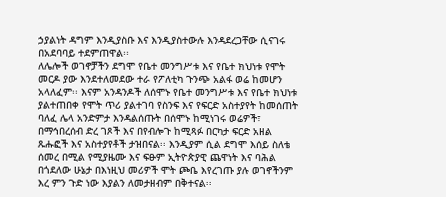ኃያልነት ዳግም እንዲያስቡ እና እንዲያስተውሉ እንዳደረጋቸው ሲናገሩ በአደባባይ ተደምጠዋል፡፡
ለሌሎች ወገኖቻችን ደግሞ የቤተ መንግሥቱ እና የቤተ ክህነቱ የሞት መርዶ ያው እንደተለመደው ተራ የፖለቲካ ጉንጭ አልፋ ወሬ ከመሆን አላለፈም፡፡ እናም አንዳንዶች ለሰሞኑ የቤተ መንግሥቱ እና የቤተ ክህነቱ ያልተጠበቀ የሞት ጥሪ ያልተገባ የስንፍ እና የፍርድ አስተያየት ከመሰጠት ባለፈ ሌላ አንድምታ እንዳልሰጡት በሰሞኑ ከሚነገሩ ወሬዎች፣ በማኅበረሰብ ድረ ገጾች እና በየብሎጉ ከሚጻፉ በርካታ ፍርድ አዘል ጹሑፎች እና አስተያየቶች ታዝበናል፡፡ እንዲያም ሲል ደግሞ እሰይ ስለቴ ሰመረ በሚል የሚያዜሙ እና ፍፁም ኢትዮጵያዊ ጨዋነት እና ባሕል በጎደለው ሁኔታ በእነዚህ መሪዎች ሞት ጮቤ እየረገጡ ያሉ ወገኖችንም እረ ምን ጉድ ነው እያልን ለመታዘብም በቅተናል፡፡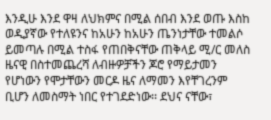እንዲሁ እንደ ዋዛ ለህክምና በሚል ሰበብ እንደ ወጡ እስከ ወዲያኛው የተለዩንና ከአሁን ከአሁን ጤንነታቸው ተመልሶ ይመጣሉ በሚል ተስፋ የጠበቅናቸው ጠቅላይ ሚ/ር መለስ ዜናዊ በስተመጨረሻ ለብዙዎቻችን ጆሮ የማይታመን የሆነውን የሞታቸውን መርዶ ዜና ለማመን እየቸገረንም ቢሆን ለመስማት ነበር የተገደድነው፡፡ ደህና ናቸው፣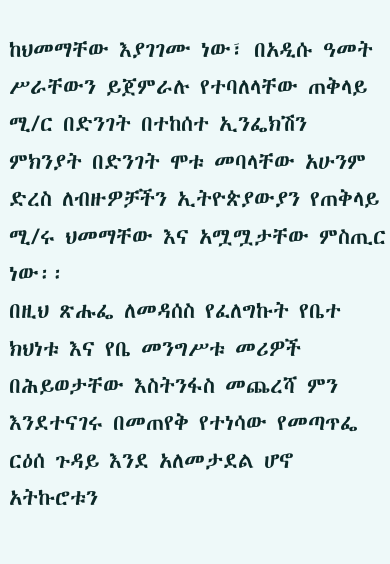ከህመማቸው እያገገሙ ነው፣ በአዲሱ ዓመት ሥራቸውን ይጀምራሉ የተባለላቸው ጠቅላይ ሚ/ር በድንገት በተከሰተ ኢንፌክሽን ምክንያት በድንገት ሞቱ መባላቸው አሁንም ድረስ ለብዙዎቻችን ኢትዮጵያውያን የጠቅላይ ሚ/ሩ ህመማቸው እና አሟሟታቸው ምስጢር ነው፡፡
በዚህ ጽሑፌ ለመዳሰስ የፈለግኩት የቤተ ክህነቱ እና የቤ መንግሥቱ መሪዎች በሕይወታቸው እስትንፋስ መጨረሻ ምን እንደተናገሩ በመጠየቅ የተነሳው የመጣጥፌ ርዕሰ ጉዳይ እንደ አለመታደል ሆኖ አትኩሮቱን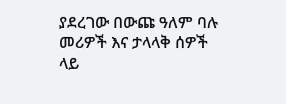ያደረገው በውጩ ዓለም ባሉ መሪዎች እና ታላላቅ ሰዎች ላይ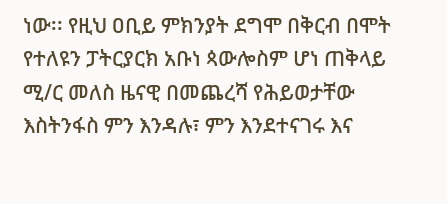ነው፡፡ የዚህ ዐቢይ ምክንያት ደግሞ በቅርብ በሞት የተለዩን ፓትርያርክ አቡነ ጳውሎስም ሆነ ጠቅላይ ሚ/ር መለስ ዜናዊ በመጨረሻ የሕይወታቸው እስትንፋስ ምን እንዳሉ፣ ምን እንደተናገሩ እና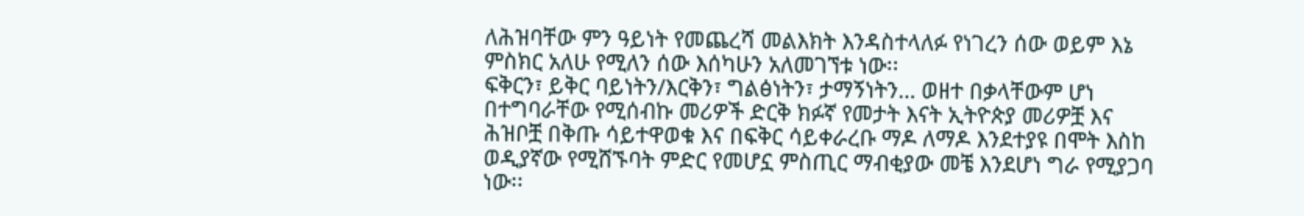ለሕዝባቸው ምን ዓይነት የመጨረሻ መልእክት እንዳስተላለፉ የነገረን ሰው ወይም እኔ ምስክር አለሁ የሚለን ሰው እሰካሁን አለመገኘቱ ነው፡፡
ፍቅርን፣ ይቅር ባይነትን/እርቅን፣ ግልፅነትን፣ ታማኝነትን… ወዘተ በቃላቸውም ሆነ በተግባራቸው የሚሰብኩ መሪዎች ድርቅ ክፉኛ የመታት እናት ኢትዮጵያ መሪዎቿ እና ሕዝቦቿ በቅጡ ሳይተዋወቁ እና በፍቅር ሳይቀራረቡ ማዶ ለማዶ እንደተያዩ በሞት እስከ ወዲያኛው የሚሸኙባት ምድር የመሆኗ ምስጢር ማብቂያው መቼ እንደሆነ ግራ የሚያጋባ ነው፡፡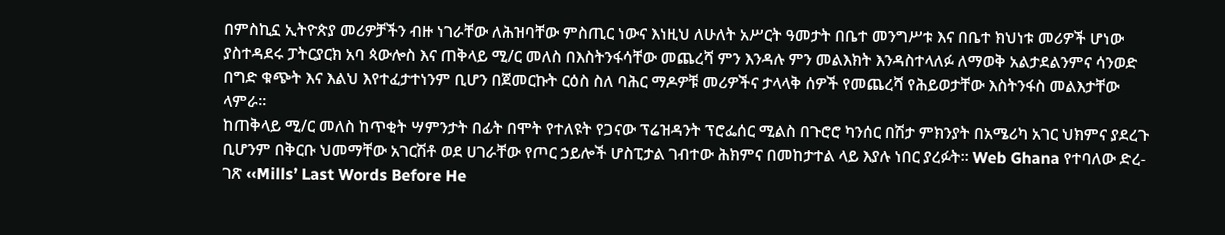በምስኪኗ ኢትዮጵያ መሪዎቻችን ብዙ ነገራቸው ለሕዝባቸው ምስጢር ነውና እነዚህ ለሁለት አሥርት ዓመታት በቤተ መንግሥቱ እና በቤተ ክህነቱ መሪዎች ሆነው ያስተዳደሩ ፓትርያርክ አባ ጳውሎስ እና ጠቅላይ ሚ/ር መለስ በእስትንፋሳቸው መጨረሻ ምን እንዳሉ ምን መልእክት እንዳስተላለፉ ለማወቅ አልታደልንምና ሳንወድ በግድ ቁጭት እና እልህ እየተፈታተነንም ቢሆን በጀመርኩት ርዕስ ስለ ባሕር ማዶዎቹ መሪዎችና ታላላቅ ሰዎች የመጨረሻ የሕይወታቸው እስትንፋስ መልእታቸው ላምራ፡፡
ከጠቅላይ ሚ/ር መለስ ከጥቂት ሣምንታት በፊት በሞት የተለዩት የጋናው ፕሬዝዳንት ፕሮፌሰር ሚልስ በጉሮሮ ካንሰር በሽታ ምክንያት በአሜሪካ አገር ህክምና ያደረጉ ቢሆንም በቅርቡ ህመማቸው አገርሽቶ ወደ ሀገራቸው የጦር ኃይሎች ሆስፒታል ገብተው ሕክምና በመከታተል ላይ እያሉ ነበር ያረፉት፡፡ Web Ghana የተባለው ድረ-ገጽ ‹‹Mills’ Last Words Before He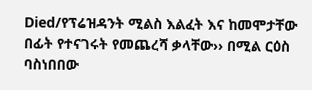Died/የፕሬዝዳንት ሚልስ እልፈት እና ከመሞታቸው በፊት የተናገሩት የመጨረሻ ቃላቸው›› በሚል ርዕስ ባስነበበው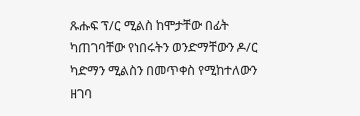ጹሑፍ ፕ/ር ሚልስ ከሞታቸው በፊት ካጠገባቸው የነበሩትን ወንድማቸውን ዶ/ር ካድማን ሚልስን በመጥቀስ የሚከተለውን ዘገባ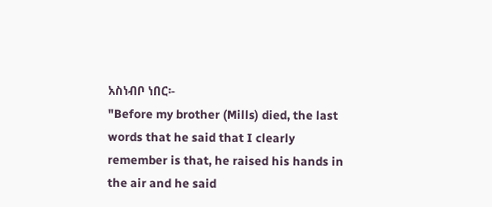አስነብቦ ነበር፡-
"Before my brother (Mills) died, the last words that he said that I clearly remember is that, he raised his hands in the air and he said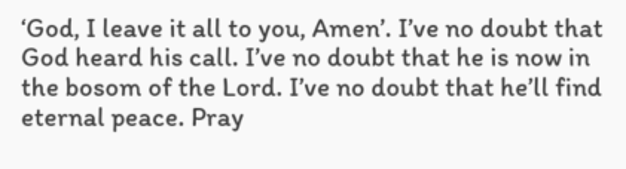‘God, I leave it all to you, Amen’. I’ve no doubt that God heard his call. I’ve no doubt that he is now in the bosom of the Lord. I’ve no doubt that he’ll find eternal peace. Pray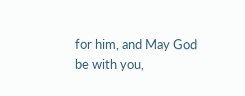for him, and May God be with you,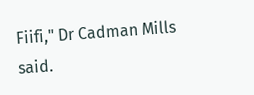Fiifi," Dr Cadman Mills said.